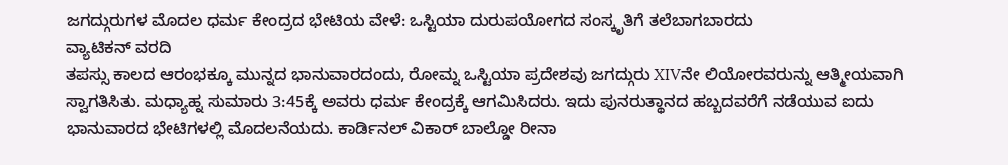ಜಗದ್ಗುರುಗಳ ಮೊದಲ ಧರ್ಮ ಕೇಂದ್ರದ ಭೇಟಿಯ ವೇಳೆ: ಒಸ್ಟಿಯಾ ದುರುಪಯೋಗದ ಸಂಸ್ಕೃತಿಗೆ ತಲೆಬಾಗಬಾರದು
ವ್ಯಾಟಿಕನ್ ವರದಿ
ತಪಸ್ಸು ಕಾಲದ ಆರಂಭಕ್ಕೂ ಮುನ್ನದ ಭಾನುವಾರದಂದು, ರೋಮ್ನ ಒಸ್ಟಿಯಾ ಪ್ರದೇಶವು ಜಗದ್ಗುರು XIVನೇ ಲಿಯೋರವರುನ್ನು ಆತ್ಮೀಯವಾಗಿ ಸ್ವಾಗತಿಸಿತು. ಮಧ್ಯಾಹ್ನ ಸುಮಾರು 3:45ಕ್ಕೆ ಅವರು ಧರ್ಮ ಕೇಂದ್ರಕ್ಕೆ ಆಗಮಿಸಿದರು. ಇದು ಪುನರುತ್ಥಾನದ ಹಬ್ಬದವರೆಗೆ ನಡೆಯುವ ಐದು ಭಾನುವಾರದ ಭೇಟಿಗಳಲ್ಲಿ ಮೊದಲನೆಯದು. ಕಾರ್ಡಿನಲ್ ವಿಕಾರ್ ಬಾಲ್ಡೋ ರೀನಾ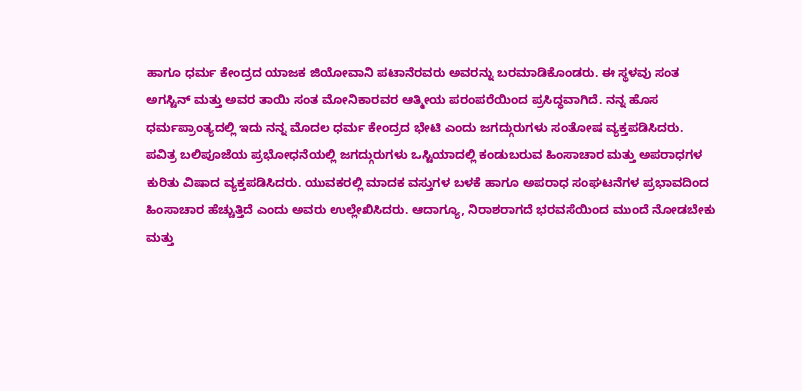ಹಾಗೂ ಧರ್ಮ ಕೇಂದ್ರದ ಯಾಜಕ ಜಿಯೋವಾನಿ ಪಟಾನೆರವರು ಅವರನ್ನು ಬರಮಾಡಿಕೊಂಡರು. ಈ ಸ್ಥಳವು ಸಂತ ಅಗಸ್ಟಿನ್ ಮತ್ತು ಅವರ ತಾಯಿ ಸಂತ ಮೋನಿಕಾರವರ ಆತ್ಮೀಯ ಪರಂಪರೆಯಿಂದ ಪ್ರಸಿದ್ಧವಾಗಿದೆ. ನನ್ನ ಹೊಸ ಧರ್ಮಪ್ರಾಂತ್ಯದಲ್ಲಿ ಇದು ನನ್ನ ಮೊದಲ ಧರ್ಮ ಕೇಂದ್ರದ ಭೇಟಿ ಎಂದು ಜಗದ್ಗುರುಗಳು ಸಂತೋಷ ವ್ಯಕ್ತಪಡಿಸಿದರು.
ಪವಿತ್ರ ಬಲಿಪೂಜೆಯ ಪ್ರಭೋಧನೆಯಲ್ಲಿ ಜಗದ್ಗುರುಗಳು ಒಸ್ಟಿಯಾದಲ್ಲಿ ಕಂಡುಬರುವ ಹಿಂಸಾಚಾರ ಮತ್ತು ಅಪರಾಧಗಳ ಕುರಿತು ವಿಷಾದ ವ್ಯಕ್ತಪಡಿಸಿದರು. ಯುವಕರಲ್ಲಿ ಮಾದಕ ವಸ್ತುಗಳ ಬಳಕೆ ಹಾಗೂ ಅಪರಾಧ ಸಂಘಟನೆಗಳ ಪ್ರಭಾವದಿಂದ ಹಿಂಸಾಚಾರ ಹೆಚ್ಚುತ್ತಿದೆ ಎಂದು ಅವರು ಉಲ್ಲೇಖಿಸಿದರು. ಆದಾಗ್ಯೂ, ನಿರಾಶರಾಗದೆ ಭರವಸೆಯಿಂದ ಮುಂದೆ ನೋಡಬೇಕು ಮತ್ತು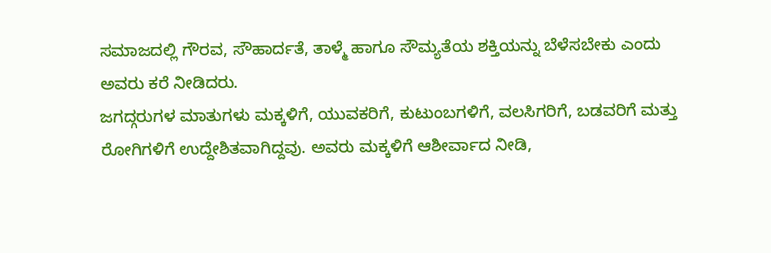ಸಮಾಜದಲ್ಲಿ ಗೌರವ, ಸೌಹಾರ್ದತೆ, ತಾಳ್ಮೆ ಹಾಗೂ ಸೌಮ್ಯತೆಯ ಶಕ್ತಿಯನ್ನು ಬೆಳೆಸಬೇಕು ಎಂದು ಅವರು ಕರೆ ನೀಡಿದರು.
ಜಗದ್ಗರುಗಳ ಮಾತುಗಳು ಮಕ್ಕಳಿಗೆ, ಯುವಕರಿಗೆ, ಕುಟುಂಬಗಳಿಗೆ, ವಲಸಿಗರಿಗೆ, ಬಡವರಿಗೆ ಮತ್ತು ರೋಗಿಗಳಿಗೆ ಉದ್ದೇಶಿತವಾಗಿದ್ದವು. ಅವರು ಮಕ್ಕಳಿಗೆ ಆಶೀರ್ವಾದ ನೀಡಿ,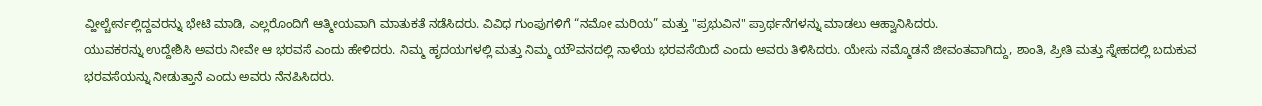ವ್ಹೀಲ್ಚೇರ್ನಲ್ಲಿದ್ದವರನ್ನು ಭೇಟಿ ಮಾಡಿ, ಎಲ್ಲರೊಂದಿಗೆ ಆತ್ಮೀಯವಾಗಿ ಮಾತುಕತೆ ನಡೆಸಿದರು. ವಿವಿಧ ಗುಂಪುಗಳಿಗೆ “ನಮೋ ಮರಿಯ” ಮತ್ತು "ಪ್ರಭುವಿನ" ಪ್ರಾರ್ಥನೆಗಳನ್ನು ಮಾಡಲು ಆಹ್ವಾನಿಸಿದರು.
ಯುವಕರನ್ನು ಉದ್ದೇಶಿಸಿ ಅವರು ನೀವೇ ಆ ಭರವಸೆ ಎಂದು ಹೇಳಿದರು. ನಿಮ್ಮ ಹೃದಯಗಳಲ್ಲಿ ಮತ್ತು ನಿಮ್ಮ ಯೌವನದಲ್ಲಿ ನಾಳೆಯ ಭರವಸೆಯಿದೆ ಎಂದು ಅವರು ತಿಳಿಸಿದರು. ಯೇಸು ನಮ್ಮೊಡನೆ ಜೀವಂತವಾಗಿದ್ದು, ಶಾಂತಿ, ಪ್ರೀತಿ ಮತ್ತು ಸ್ನೇಹದಲ್ಲಿ ಬದುಕುವ ಭರವಸೆಯನ್ನು ನೀಡುತ್ತಾನೆ ಎಂದು ಅವರು ನೆನಪಿಸಿದರು.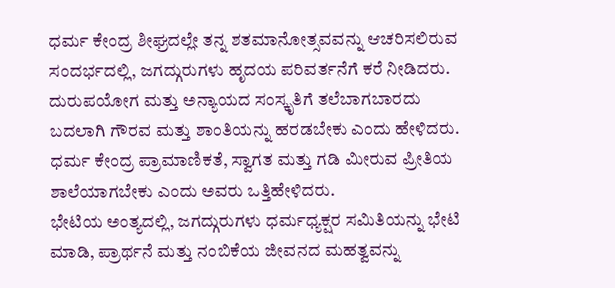ಧರ್ಮ ಕೇಂದ್ರ ಶೀಘ್ರದಲ್ಲೇ ತನ್ನ ಶತಮಾನೋತ್ಸವವನ್ನು ಆಚರಿಸಲಿರುವ ಸಂದರ್ಭದಲ್ಲಿ, ಜಗದ್ಗುರುಗಳು ಹೃದಯ ಪರಿವರ್ತನೆಗೆ ಕರೆ ನೀಡಿದರು. ದುರುಪಯೋಗ ಮತ್ತು ಅನ್ಯಾಯದ ಸಂಸ್ಕೃತಿಗೆ ತಲೆಬಾಗಬಾರದು ಬದಲಾಗಿ ಗೌರವ ಮತ್ತು ಶಾಂತಿಯನ್ನು ಹರಡಬೇಕು ಎಂದು ಹೇಳಿದರು. ಧರ್ಮ ಕೇಂದ್ರ ಪ್ರಾಮಾಣಿಕತೆ, ಸ್ವಾಗತ ಮತ್ತು ಗಡಿ ಮೀರುವ ಪ್ರೀತಿಯ ಶಾಲೆಯಾಗಬೇಕು ಎಂದು ಅವರು ಒತ್ತಿಹೇಳಿದರು.
ಭೇಟಿಯ ಅಂತ್ಯದಲ್ಲಿ, ಜಗದ್ಗುರುಗಳು ಧರ್ಮಧ್ಯಕ್ಷರ ಸಮಿತಿಯನ್ನು ಭೇಟಿ ಮಾಡಿ, ಪ್ರಾರ್ಥನೆ ಮತ್ತು ನಂಬಿಕೆಯ ಜೀವನದ ಮಹತ್ವವನ್ನು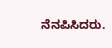ನೆನಪಿಸಿದರು.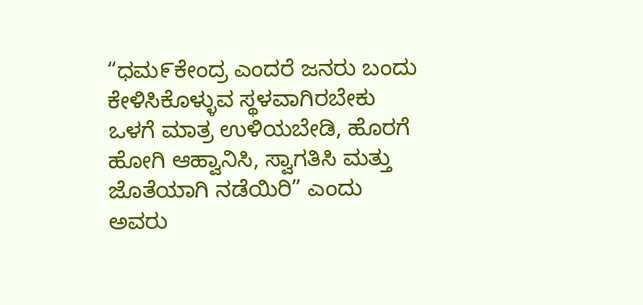“ಧಮ೯ಕೇಂದ್ರ ಎಂದರೆ ಜನರು ಬಂದು ಕೇಳಿಸಿಕೊಳ್ಳುವ ಸ್ಥಳವಾಗಿರಬೇಕು ಒಳಗೆ ಮಾತ್ರ ಉಳಿಯಬೇಡಿ, ಹೊರಗೆ ಹೋಗಿ ಆಹ್ವಾನಿಸಿ, ಸ್ವಾಗತಿಸಿ ಮತ್ತು ಜೊತೆಯಾಗಿ ನಡೆಯಿರಿ” ಎಂದು ಅವರು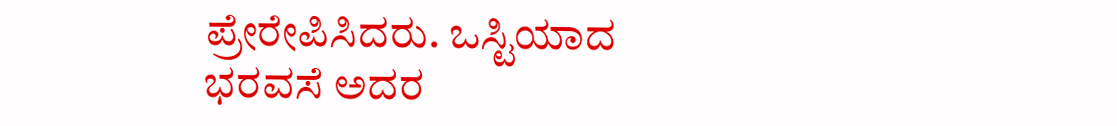ಪ್ರೇರೇಪಿಸಿದರು. ಒಸ್ಟಿಯಾದ ಭರವಸೆ ಅದರ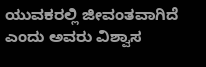ಯುವಕರಲ್ಲಿ ಜೀವಂತವಾಗಿದೆ ಎಂದು ಅವರು ವಿಶ್ವಾಸ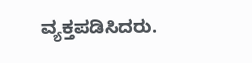ವ್ಯಕ್ತಪಡಿಸಿದರು.